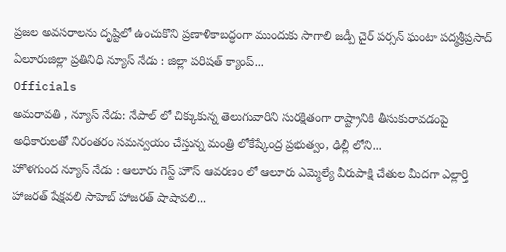ప్రజల అవసరాలను దృష్టిలో ఉంచుకొని ప్రణాళికాబద్ధంగా ముందుకు సాగాలి జడ్పీ చైర్ పర్సన్ ఘంటా పద్మశ్రీప్రసాద్ ఏలూరుజిల్లా ప్రతినిధి న్యూస్ నేడు : జిల్లా పరిషత్ క్యాంప్...
Officials
అమరావతి , న్యూస్ నేడు: నేపాల్ లో చిక్కుకున్న తెలుగువారిని సురక్షితంగా రాష్ట్రానికి తీసుకురావడంపై అధికారులతో నిరంతరం సమన్వయం చేస్తున్న మంత్రి లోకేష్కేంద్ర ప్రభుత్వం, ఢిల్లీ లోని...
హొళగుంద న్యూస్ నేడు : ఆలూరు గెస్ట్ హౌస్ ఆవరణం లో ఆలూరు ఎమ్మెల్యే వీరుపాక్షి చేతుల మీదగా ఎల్లార్తి హాజరత్ షేక్షవలి సాహెబ్ హాజరత్ షాషావలి...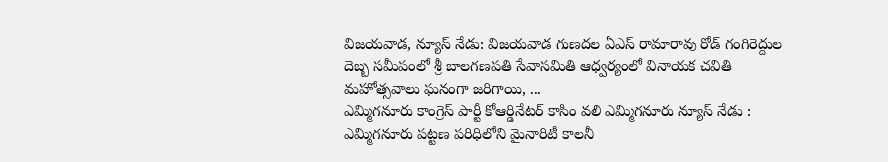విజయవాడ, న్యూస్ నేడు: విజయవాడ గుణదల ఏఎస్ రామారావు రోడ్ గంగిరెద్దుల దెబ్బ సమీపంలో శ్రీ బాలగణపతి సేవాసమితి ఆధ్వర్యంలో వినాయక చవితి మహోత్సవాలు ఘనంగా జరిగాయి, ...
ఎమ్మిగనూరు కాంగ్రెస్ పార్టీ కోఆర్డినేటర్ కాసిం వలి ఎమ్మిగనూరు న్యూస్ నేడు : ఎమ్మిగనూరు పట్టణ పరిధిలోని మైనారిటీ కాలనీ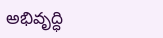అభివృద్ధి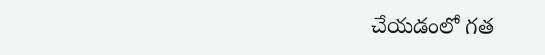చేయడంలో గత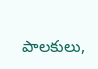పాలకులు,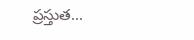ప్రస్తుత...